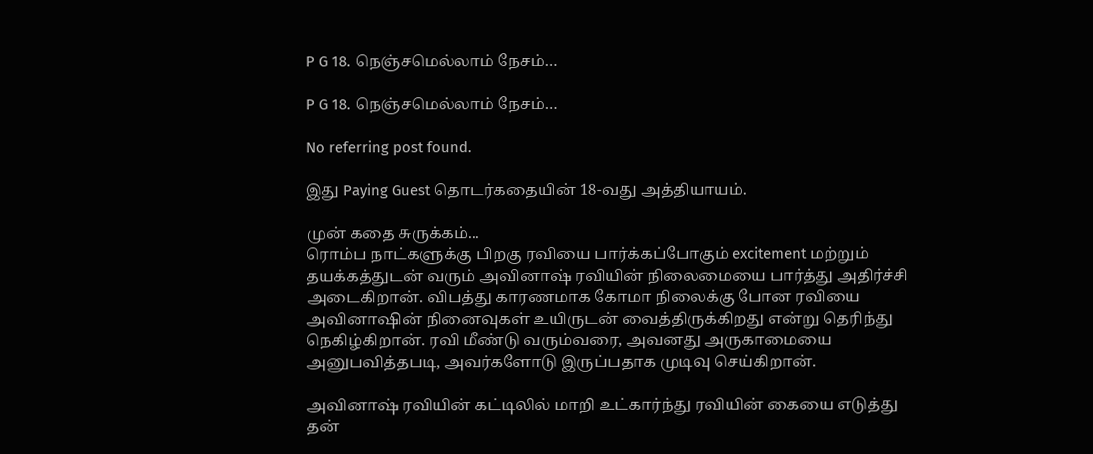P G 18. நெஞ்சமெல்லாம் நேசம்…

P G 18. நெஞ்சமெல்லாம் நேசம்…

No referring post found.

இது Paying Guest தொடர்கதையின் 18-வது அத்தியாயம்.

முன் கதை சுருக்கம்...
ரொம்ப நாட்களுக்கு பிறகு ரவியை பார்க்கப்போகும் excitement மற்றும் தயக்கத்துடன் வரும் அவினாஷ் ரவியின் நிலைமையை பார்த்து அதிர்ச்சி அடைகிறான். விபத்து காரணமாக கோமா நிலைக்கு போன ரவியை அவினாஷின் நினைவுகள் உயிருடன் வைத்திருக்கிறது என்று தெரிந்து நெகிழ்கிறான். ரவி மீண்டு வரும்வரை, அவனது அருகாமையை அனுபவித்தபடி, அவர்களோடு இருப்பதாக முடிவு செய்கிறான்.

அவினாஷ் ரவியின் கட்டிலில் மாறி உட்கார்ந்து ரவியின் கையை எடுத்து தன்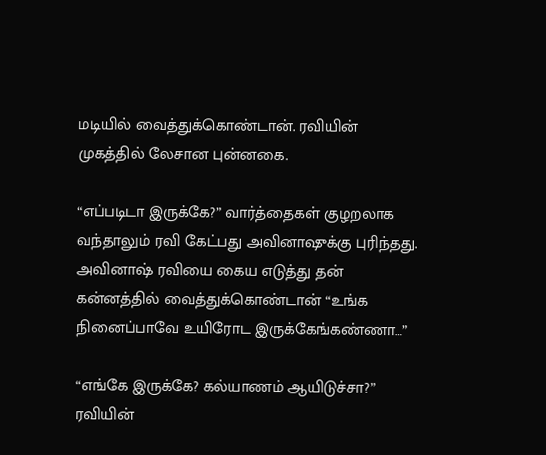மடியில் வைத்துக்கொண்டான். ரவியின் முகத்தில் லேசான புன்னகை.

“எப்படிடா இருக்கே?” வார்த்தைகள் குழறலாக வந்தாலும் ரவி கேட்பது அவினாஷுக்கு புரிந்தது. அவினாஷ் ரவியை கைய எடுத்து தன் கன்னத்தில் வைத்துக்கொண்டான் “உங்க நினைப்பாவே உயிரோட இருக்கேங்கண்ணா…”

“எங்கே இருக்கே? கல்யாணம் ஆயிடுச்சா?” ரவியின்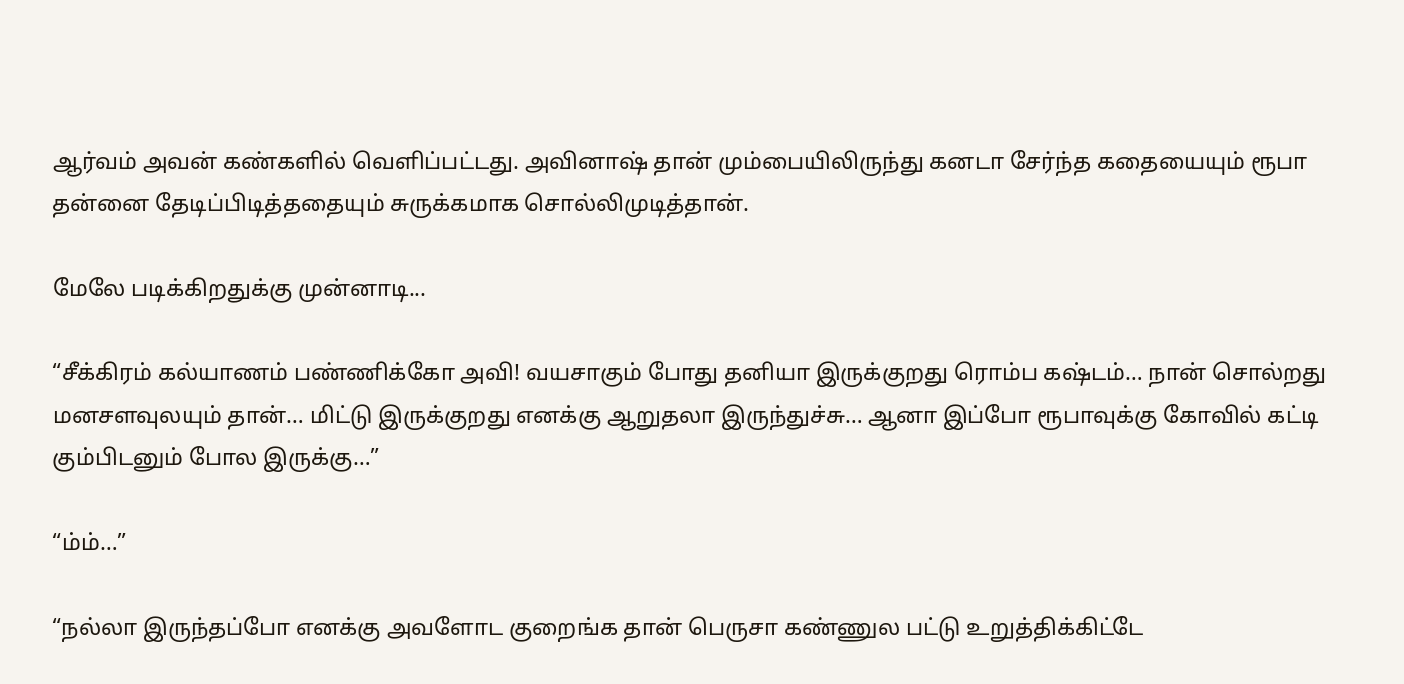ஆர்வம் அவன் கண்களில் வெளிப்பட்டது. அவினாஷ் தான் மும்பையிலிருந்து கனடா சேர்ந்த கதையையும் ரூபா தன்னை தேடிப்பிடித்ததையும் சுருக்கமாக சொல்லிமுடித்தான்.

மேலே படிக்கிறதுக்கு முன்னாடி...

“சீக்கிரம் கல்யாணம் பண்ணிக்கோ அவி! வயசாகும் போது தனியா இருக்குறது ரொம்ப கஷ்டம்… நான் சொல்றது மனசளவுலயும் தான்… மிட்டு இருக்குறது எனக்கு ஆறுதலா இருந்துச்சு… ஆனா இப்போ ரூபாவுக்கு கோவில் கட்டி கும்பிடனும் போல இருக்கு…”

“ம்ம்…”

“நல்லா இருந்தப்போ எனக்கு அவளோட குறைங்க தான் பெருசா கண்ணுல பட்டு உறுத்திக்கிட்டே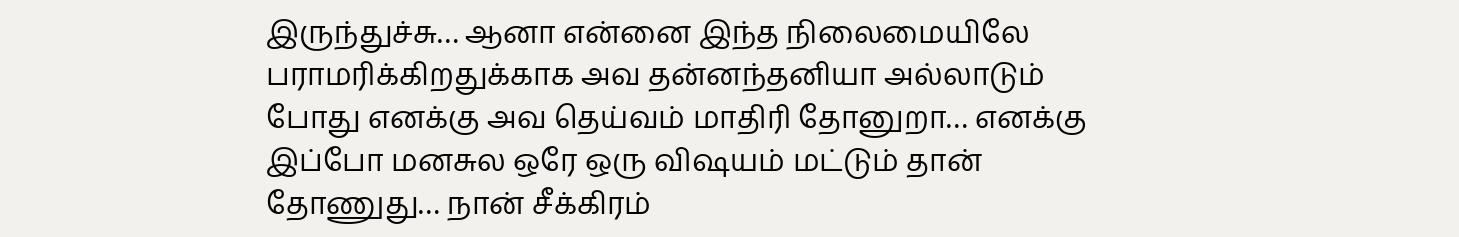இருந்துச்சு… ஆனா என்னை இந்த நிலைமையிலே பராமரிக்கிறதுக்காக அவ தன்னந்தனியா அல்லாடும் போது எனக்கு அவ தெய்வம் மாதிரி தோனுறா… எனக்கு இப்போ மனசுல ஒரே ஒரு விஷயம் மட்டும் தான் தோணுது… நான் சீக்கிரம்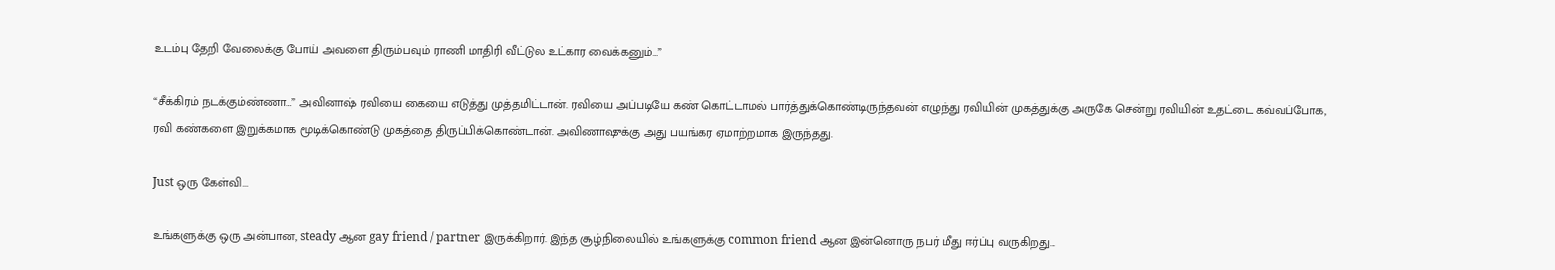உடம்பு தேறி வேலைக்கு போய் அவளை திரும்பவும் ராணி மாதிரி வீட்டுல உட்கார வைக்கனும்…”

“சீக்கிரம் நடக்கும்ண்ணா…” அவினாஷ் ரவியை கையை எடுத்து முத்தமிட்டான். ரவியை அப்படியே கண் கொட்டாமல் பார்த்துக்கொண்டிருந்தவன் எழுந்து ரவியின் முகத்துக்கு அருகே சென்று ரவியின் உதட்டை கவ்வப்போக, ரவி கண்களை இறுக்கமாக மூடிக்கொண்டு முகத்தை திருப்பிக்கொண்டான். அவிணாஷுக்கு அது பயங்கர ஏமாற்றமாக இருந்தது.

Just ஒரு கேள்வி...

உங்களுக்கு ஒரு அன்பான, steady ஆன gay friend / partner இருக்கிறார். இந்த சூழ்நிலையில் உங்களுக்கு common friend ஆன இன்னொரு நபர் மீது ஈர்ப்பு வருகிறது...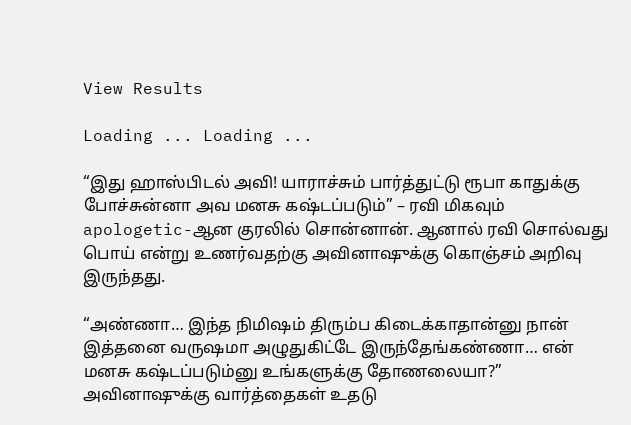View Results

Loading ... Loading ...

“இது ஹாஸ்பிடல் அவி! யாராச்சும் பார்த்துட்டு ரூபா காதுக்கு போச்சுன்னா அவ மனசு கஷ்டப்படும்” – ரவி மிகவும் apologetic-ஆன குரலில் சொன்னான். ஆனால் ரவி சொல்வது பொய் என்று உணர்வதற்கு அவினாஷுக்கு கொஞ்சம் அறிவு இருந்தது.

“அண்ணா… இந்த நிமிஷம் திரும்ப கிடைக்காதான்னு நான் இத்தனை வருஷமா அழுதுகிட்டே இருந்தேங்கண்ணா… என் மனசு கஷ்டப்படும்னு உங்களுக்கு தோணலையா?” அவினாஷுக்கு வார்த்தைகள் உதடு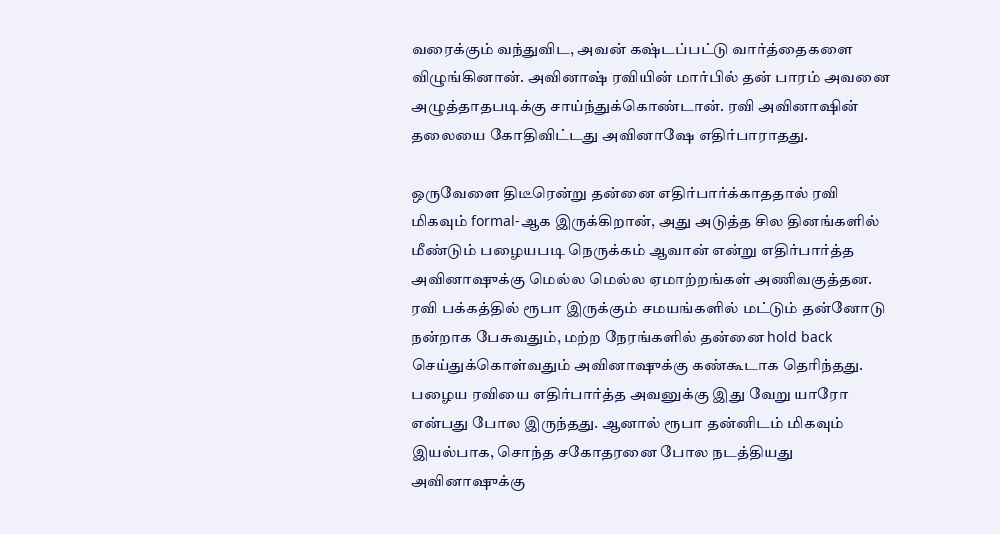வரைக்கும் வந்துவிட, அவன் கஷ்டப்பட்டு வார்த்தைகளை விழுங்கினான். அவினாஷ் ரவியின் மார்பில் தன் பாரம் அவனை அழுத்தாதபடிக்கு சாய்ந்துக்கொண்டான். ரவி அவினாஷின் தலையை கோதிவிட்டது அவினாஷே எதிர்பாராதது.

ஒருவேளை திடீரென்று தன்னை எதிர்பார்க்காததால் ரவி மிகவும் formal-ஆக இருக்கிறான், அது அடுத்த சில தினங்களில் மீண்டும் பழையபடி நெருக்கம் ஆவான் என்று எதிர்பார்த்த அவினாஷுக்கு மெல்ல மெல்ல ஏமாற்றங்கள் அணிவகுத்தன. ரவி பக்கத்தில் ரூபா இருக்கும் சமயங்களில் மட்டும் தன்னோடு நன்றாக பேசுவதும், மற்ற நேரங்களில் தன்னை hold back செய்துக்கொள்வதும் அவினாஷுக்கு கண்கூடாக தெரிந்தது. பழைய ரவியை எதிர்பார்த்த அவனுக்கு இது வேறு யாரோ என்பது போல இருந்தது. ஆனால் ரூபா தன்னிடம் மிகவும் இயல்பாக, சொந்த சகோதரனை போல நடத்தியது அவினாஷுக்கு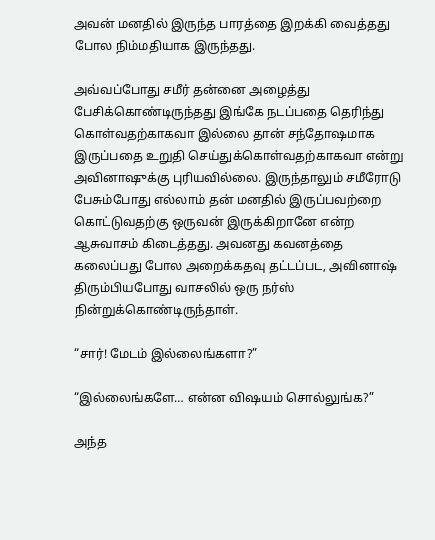அவன் மனதில் இருந்த பாரத்தை இறக்கி வைத்தது போல நிம்மதியாக இருந்தது.

அவ்வப்போது சமீர் தன்னை அழைத்து பேசிக்கொண்டிருந்தது இங்கே நடப்பதை தெரிந்து கொள்வதற்காகவா இல்லை தான் சந்தோஷமாக இருப்பதை உறுதி செய்துக்கொள்வதற்காகவா என்று அவினாஷுக்கு புரியவில்லை. இருந்தாலும் சமீரோடு பேசும்போது எல்லாம் தன் மனதில் இருப்பவற்றை கொட்டுவதற்கு ஒருவன் இருக்கிறானே என்ற ஆசுவாசம் கிடைத்தது. அவனது கவனத்தை கலைப்பது போல அறைக்கதவு தட்டப்பட, அவினாஷ் திரும்பியபோது வாசலில் ஒரு நர்ஸ் நின்றுக்கொண்டிருந்தாள்.

“சார்! மேடம் இல்லைங்களா?”

“இல்லைங்களே… என்ன விஷயம் சொல்லுங்க?”

அந்த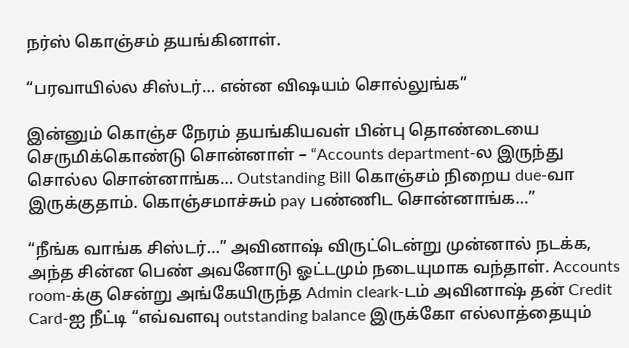நர்ஸ் கொஞ்சம் தயங்கினாள்.

“பரவாயில்ல சிஸ்டர்… என்ன விஷயம் சொல்லுங்க”

இன்னும் கொஞ்ச நேரம் தயங்கியவள் பின்பு தொண்டையை செருமிக்கொண்டு சொன்னாள் – “Accounts department-ல இருந்து சொல்ல சொன்னாங்க… Outstanding Bill கொஞ்சம் நிறைய due-வா இருக்குதாம். கொஞ்சமாச்சும் pay பண்ணிட சொன்னாங்க…”

“நீங்க வாங்க சிஸ்டர்…” அவினாஷ் விருட்டென்று முன்னால் நடக்க, அந்த சின்ன பெண் அவனோடு ஓட்டமும் நடையுமாக வந்தாள். Accounts room-க்கு சென்று அங்கேயிருந்த Admin cleark-டம் அவினாஷ் தன் Credit Card-ஐ நீட்டி “எவ்வளவு outstanding balance இருக்கோ எல்லாத்தையும்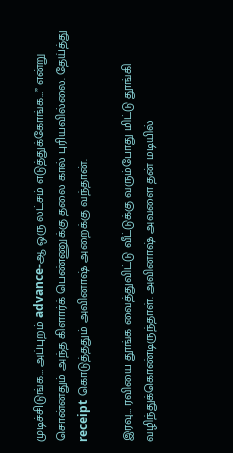முடிச்சிடுங்க… அப்புறம் advance-ஆ ஒரு லட்சம் எடுத்துக்கோங்க…” என்று சொன்னதும் அந்த கிளார்க் பெண்ணுக்கு தலை கால் புரியவில்லை. தேய்த்து receipt கொடுத்ததும் அவினாஷ் அறைக்கு வந்தான்.

இரவு… ரவியை தூங்க வைத்துவிட்டு வீட்டுக்கு வரும்போது மிட்டு தூங்கி வழிந்துக்கொண்டிருந்தாள். அவினாஷ் அவளை தன் மடியில்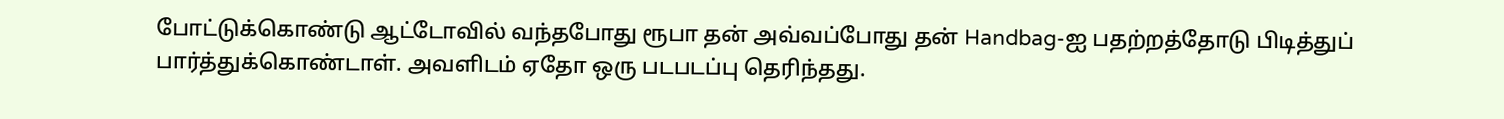போட்டுக்கொண்டு ஆட்டோவில் வந்தபோது ரூபா தன் அவ்வப்போது தன் Handbag-ஐ பதற்றத்தோடு பிடித்துப் பார்த்துக்கொண்டாள். அவளிடம் ஏதோ ஒரு படபடப்பு தெரிந்தது.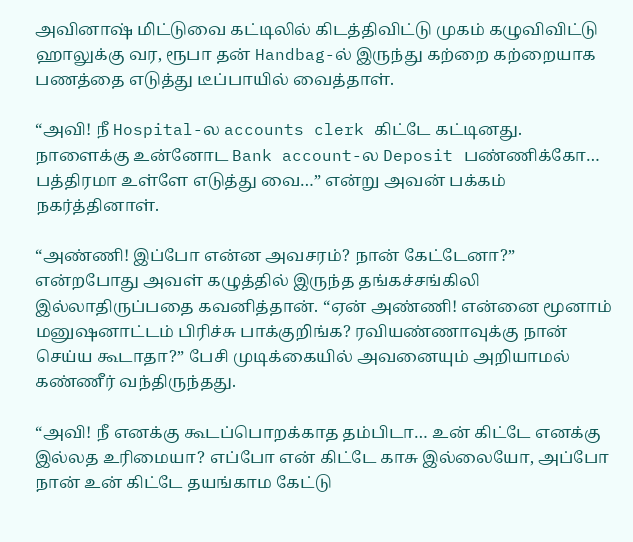அவினாஷ் மிட்டுவை கட்டிலில் கிடத்திவிட்டு முகம் கழுவிவிட்டு ஹாலுக்கு வர, ரூபா தன் Handbag-ல் இருந்து கற்றை கற்றையாக பணத்தை எடுத்து டீப்பாயில் வைத்தாள்.

“அவி! நீ Hospital-ல accounts clerk கிட்டே கட்டினது. நாளைக்கு உன்னோட Bank account-ல Deposit பண்ணிக்கோ… பத்திரமா உள்ளே எடுத்து வை…” என்று அவன் பக்கம் நகர்த்தினாள்.

“அண்ணி! இப்போ என்ன அவசரம்? நான் கேட்டேனா?” என்றபோது அவள் கழுத்தில் இருந்த தங்கச்சங்கிலி இல்லாதிருப்பதை கவனித்தான். “ஏன் அண்ணி! என்னை மூனாம் மனுஷனாட்டம் பிரிச்சு பாக்குறிங்க? ரவியண்ணாவுக்கு நான் செய்ய கூடாதா?” பேசி முடிக்கையில் அவனையும் அறியாமல் கண்ணீர் வந்திருந்தது.

“அவி! நீ எனக்கு கூடப்பொறக்காத தம்பிடா… உன் கிட்டே எனக்கு இல்லத உரிமையா? எப்போ என் கிட்டே காசு இல்லையோ, அப்போ நான் உன் கிட்டே தயங்காம கேட்டு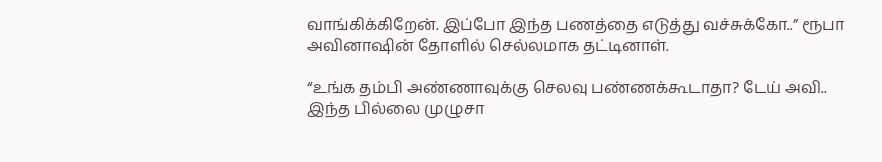வாங்கிக்கிறேன். இப்போ இந்த பணத்தை எடுத்து வச்சுக்கோ..” ரூபா அவினாஷின் தோளில் செல்லமாக தட்டினாள்.

“உங்க தம்பி அண்ணாவுக்கு செலவு பண்ணக்கூடாதா? டேய் அவி.. இந்த பில்லை முழுசா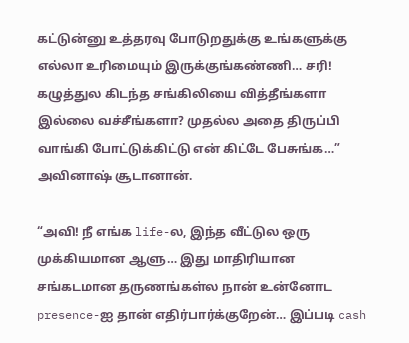கட்டுன்னு உத்தரவு போடுறதுக்கு உங்களுக்கு எல்லா உரிமையும் இருக்குங்கண்ணி… சரி! கழுத்துல கிடந்த சங்கிலியை வித்தீங்களா இல்லை வச்சீங்களா? முதல்ல அதை திருப்பி வாங்கி போட்டுக்கிட்டு என் கிட்டே பேசுங்க…” அவினாஷ் சூடானான்.

“அவி! நீ எங்க life-ல, இந்த வீட்டுல ஒரு முக்கியமான ஆளு… இது மாதிரியான சங்கடமான தருணங்கள்ல நான் உன்னோட presence-ஐ தான் எதிர்பார்க்குறேன்… இப்படி cash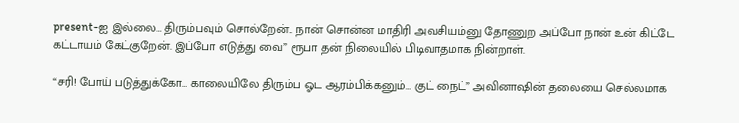present-ஐ இல்லை… திரும்பவும் சொல்றேன்.. நான் சொன்ன மாதிரி அவசியம்னு தோணுற அப்போ நான் உன் கிட்டே கட்டாயம் கேட்குறேன். இப்போ எடுத்து வை” ரூபா தன் நிலையில் பிடிவாதமாக நின்றாள்.

“சரி! போய் படுத்துக்கோ… காலையிலே திரும்ப ஓட ஆரம்பிக்கனும்… குட் நைட்” அவினாஷின் தலையை செல்லமாக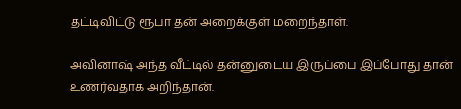தட்டிவிட்டு ரூபா தன் அறைக்குள் மறைந்தாள்.

அவினாஷ் அந்த வீட்டில் தன்னுடைய இருப்பை இப்போது தான் உணர்வதாக அறிந்தான்.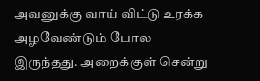அவனுக்கு வாய் விட்டு உரக்க அழவேண்டும் போல இருந்தது. அறைக்குள் சென்று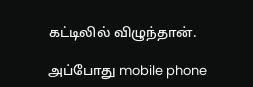கட்டிலில் விழுந்தான்.

அப்போது mobile phone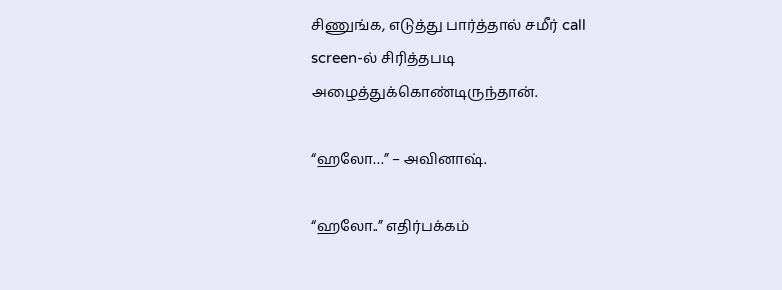சிணுங்க, எடுத்து பார்த்தால் சமீர் call screen-ல் சிரித்தபடி அழைத்துக்கொண்டிருந்தான்.

“ஹலோ…” – அவினாஷ்.

“ஹலோ..” எதிர்பக்கம்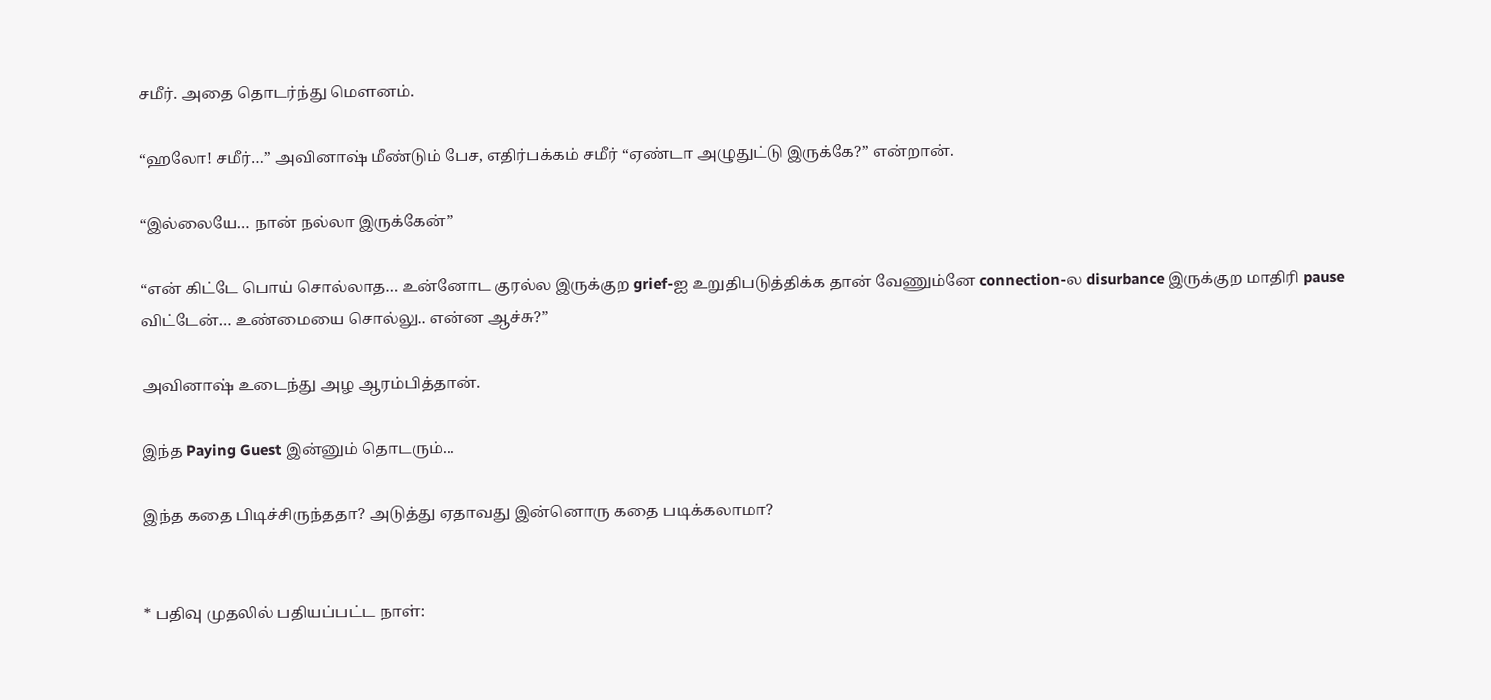சமீர். அதை தொடர்ந்து மௌனம்.

“ஹலோ! சமீர்…” அவினாஷ் மீண்டும் பேச, எதிர்பக்கம் சமீர் “ஏண்டா அழுதுட்டு இருக்கே?” என்றான்.

“இல்லையே… நான் நல்லா இருக்கேன்”

“என் கிட்டே பொய் சொல்லாத… உன்னோட குரல்ல இருக்குற grief-ஐ உறுதிபடுத்திக்க தான் வேணும்னே connection-ல disurbance இருக்குற மாதிரி pause விட்டேன்… உண்மையை சொல்லு.. என்ன ஆச்சு?”

அவினாஷ் உடைந்து அழ ஆரம்பித்தான்.

இந்த Paying Guest இன்னும் தொடரும்...

இந்த கதை பிடிச்சிருந்ததா? அடுத்து ஏதாவது இன்னொரு கதை படிக்கலாமா?


* பதிவு முதலில் பதியப்பட்ட நாள்: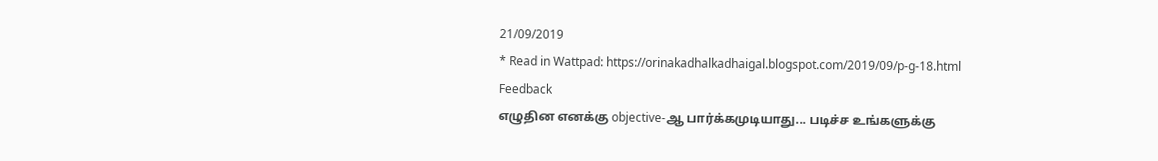21/09/2019
* Read in Wattpad: https://orinakadhalkadhaigal.blogspot.com/2019/09/p-g-18.html
Feedback
எழுதின எனக்கு objective-ஆ பார்க்கமுடியாது... படிச்ச உங்களுக்கு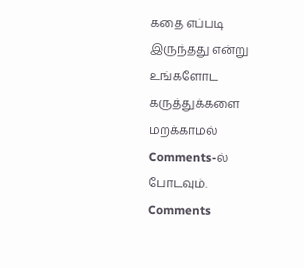கதை எப்படி இருந்தது என்று உங்களோட கருத்துக்களை மறக்காமல் Comments-ல் போடவும்.
Comments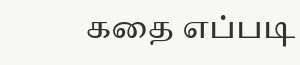கதை எப்படி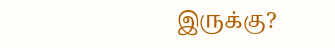இருக்கு?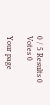0 / 5 Results 0 Votes 0

Your page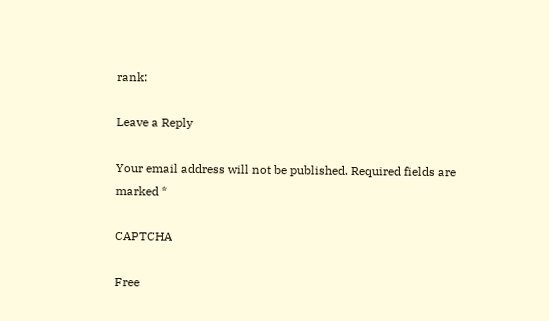rank:

Leave a Reply

Your email address will not be published. Required fields are marked *

CAPTCHA

Free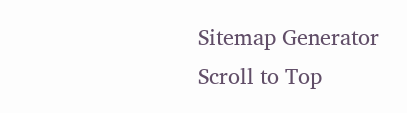Sitemap Generator
Scroll to Top